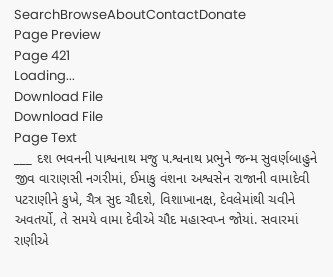SearchBrowseAboutContactDonate
Page Preview
Page 421
Loading...
Download File
Download File
Page Text
___ દશ ભવનની પાશ્વનાથ મજુ ૫.શ્વનાથ પ્રભુને જન્મ સુવર્ણબાહુને જીવ વારાણસી નગરીમાં, ઈમાકુ વંશના અશ્વસેન રાજાની વામાદેવી પટરાણીને કુખે, ચૈત્ર સુદ ચૌદશે, વિશાખાનક્ષ, દેવલેમાંથી ચવીને અવતર્યો, તે સમયે વામા દેવીએ ચૌદ મહાસ્વપ્ન જોયાં. સવારમાં રાણીએ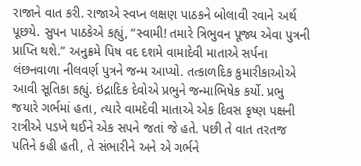રાજાને વાત કરી. રાજાએ સ્વપ્ન લક્ષણ પાઠકને બોલાવી રવાને અર્થ પૂછયે. સુપન પાઠકેએ કહ્યું, “સ્વામી! તમારે ત્રિભુવન પૂજ્ય એવા પુત્રની પ્રાપ્તિ થશે.” અનુક્રમે પિષ વદ દશમે વામાદેવી માતાએ સર્પના લંછનવાળા નીલવર્ણ પુત્રને જન્મ આપ્યો. તત્કાળદિક કુમારીકાઓએ આવી સૂતિકા કહ્યું. ઇંદ્રાદિક દેવોએ પ્રભુને જન્માભિષેક કર્યો. પ્રભુ જયારે ગર્ભમાં હતા, ત્યારે વામદેવી માતાએ એક દિવસ કૃષ્ણ પક્ષની રાત્રીએ પડખે થઈને એક સપને જતાં જે હતે. પછી તે વાત તરતજ પતિને કહી હતી, તે સંભારીને અને એ ગર્ભને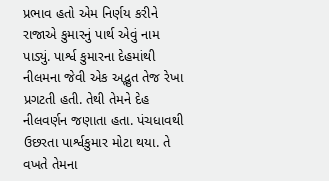પ્રભાવ હતો એમ નિર્ણય કરીને રાજાએ કુમારનું પાર્થ એવું નામ પાડ્યું. પાર્શ્વ કુમારના દેહમાંથી નીલમના જેવી એક અદ્ભુત તેજ રેખા પ્રગટતી હતી. તેથી તેમને દેહ નીલવર્ણન જણાતા હતા. પંચધાવથી ઉછરતા પાર્શ્વકુમાર મોટા થયા. તે વખતે તેમના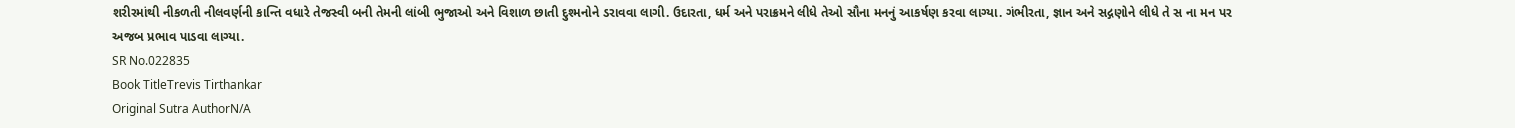શરીરમાંથી નીકળતી નીલવર્ણની કાન્તિ વધારે તેજસ્વી બની તેમની લાંબી ભુજાઓ અને વિશાળ છાતી દુશ્મનોને ડરાવવા લાગી. ઉદારતા, ધર્મ અને પરાક્રમને લીધે તેઓ સૌના મનનું આકર્ષણ કરવા લાગ્યા. ગંભીરતા, જ્ઞાન અને સદ્ગણોને લીધે તે સ ના મન પર અજબ પ્રભાવ પાડવા લાગ્યા.
SR No.022835
Book TitleTrevis Tirthankar
Original Sutra AuthorN/A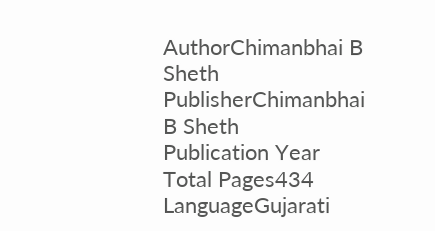AuthorChimanbhai B Sheth
PublisherChimanbhai B Sheth
Publication Year
Total Pages434
LanguageGujarati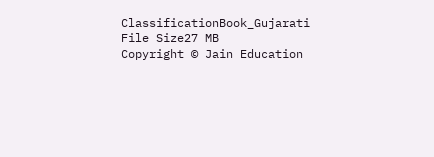ClassificationBook_Gujarati
File Size27 MB
Copyright © Jain Education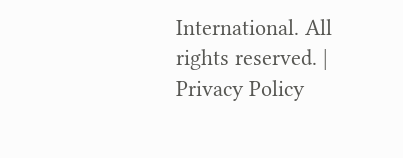International. All rights reserved. | Privacy Policy